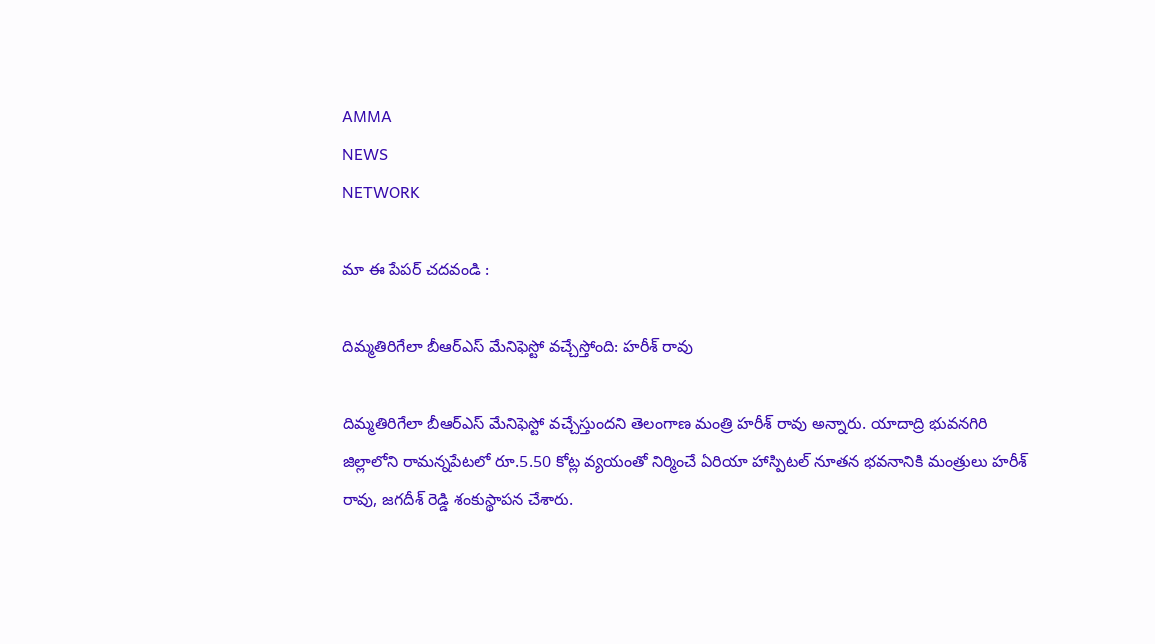AMMA
NEWS
NETWORK

మా ఈ పేపర్ చదవండి :

దిమ్మతిరిగేలా బీఆర్ఎస్ మేనిఫెస్టో వచ్చేస్తోంది: హరీశ్ రావు

దిమ్మతిరిగేలా బీఆర్ఎస్ మేనిఫెస్టో వచ్చేస్తుందని తెలంగాణ మంత్రి హరీశ్ రావు అన్నారు. యాదాద్రి భువనగిరి జిల్లాలోని రామన్నపేటలో రూ.5.50 కోట్ల వ్యయంతో నిర్మించే ఏరియా హాస్పిటల్ నూతన భవనానికి మంత్రులు హరీశ్ రావు, జగదీశ్ రెడ్డి శంకుస్థాపన చేశారు.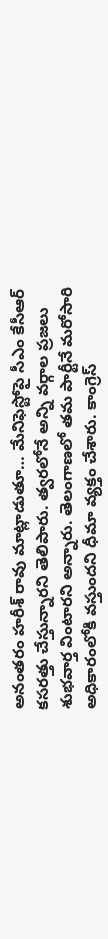అనంతరం హరీశ్ రావు మాట్లాడుతూ… మేనిఫెస్టోపై సీఎం కేసీఆర్ కసరత్తు చేస్తున్నారని తెలిపారు. త్వరలోనే అన్ని వర్గాల ప్రజలు శుభవార్త వింటారని అన్నారు. తెలంగాణలో తమ పార్టీనే మరోసారి అధికారంలోకి వస్తుందని ధీమా వ్యక్తం చేశారు. కాంగ్రెస్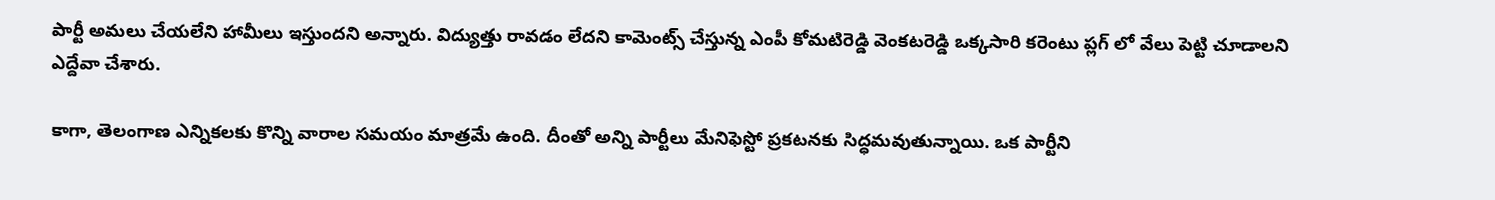పార్టీ అమలు చేయలేని హామీలు ఇస్తుందని అన్నారు. విద్యుత్తు రావడం లేదని కామెంట్స్ చేస్తున్న ఎంపీ కోమటిరెడ్డి వెంకటరెడ్డి ఒక్కసారి కరెంటు ప్లగ్ లో వేలు పెట్టి చూడాలని ఎద్దేవా చేశారు.

కాగా, తెలంగాణ ఎన్నికలకు కొన్ని వారాల సమయం మాత్రమే ఉంది. దీంతో అన్ని పార్టీలు మేనిఫెస్టో ప్రకటనకు సిద్ధమవుతున్నాయి. ఒక పార్టీని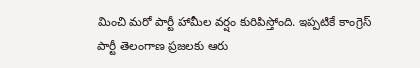మించి మరో పార్టీ హామీల వర్షం కురిపిస్తోంది. ఇప్పటికే కాంగ్రెస్ పార్టీ తెలంగాణ ప్రజలకు ఆరు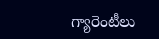గ్యారెంటీలు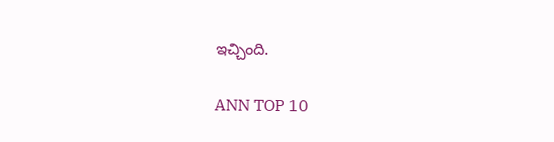ఇచ్చింది.

ANN TOP 10